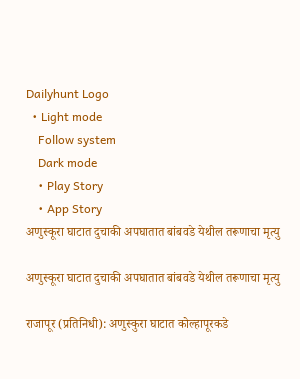Dailyhunt Logo
  • Light mode
    Follow system
    Dark mode
    • Play Story
    • App Story
अणुस्कूरा घाटात दुचाकी अपघातात बांबवडे येथील तरूणाचा मृत्यु

अणुस्कूरा घाटात दुचाकी अपघातात बांबवडे येथील तरूणाचा मृत्यु

राजापूर (प्रतिनिधी): अणुस्कुरा घाटात कोल्हापूरकडे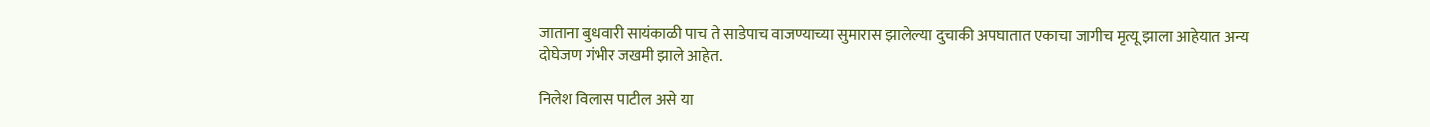जाताना बुधवारी सायंकाळी पाच ते साडेपाच वाजण्याच्या सुमारास झालेल्या दुचाकी अपघातात एकाचा जागीच मृत्यू झाला आहेयात अन्य दोघेजण गंभीर जखमी झाले आहेत.

निलेश विलास पाटील असे या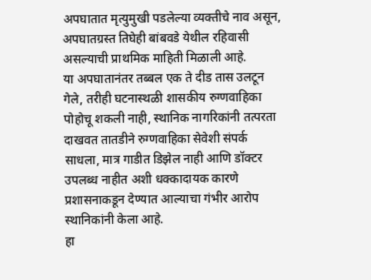अपघातात मृत्युमुखी पडलेल्या व्यक्तीचे नाव असून, अपघातग्रस्त तिघेही बांबवडे येथील रहिवासी असल्याची प्राथमिक माहिती मिळाली आहे.
या अपघातानंतर तब्बल एक ते दीड तास उलटून गेले, तरीही घटनास्थळी शासकीय रुग्णवाहिका पोहोचू शकली नाही, स्थानिक नागरिकांनी तत्परता दाखवत तातडीने रुग्णवाहिका सेवेशी संपर्क साधला, मात्र गाडीत डिझेल नाही आणि डॉक्टर उपलब्ध नाहीत अशी धक्कादायक कारणे प्रशासनाकडून देण्यात आल्याचा गंभीर आरोप स्थानिकांनी केला आहे.
हा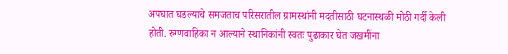अपघात घडल्याचे समजताच परिसरातील ग्रामस्थांनी मदतीसाठी घटनास्थळी मोठी गर्दी केली होती. रुग्णवाहिका न आल्याने स्थानिकांनी स्वतः पुढाकार घेत जखमींना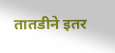तातडीने इतर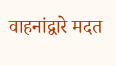वाहनांद्वारे मदत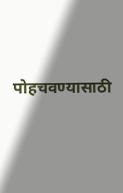पोहचवण्यासाठी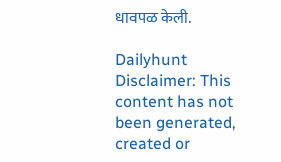धावपळ केली.

Dailyhunt
Disclaimer: This content has not been generated, created or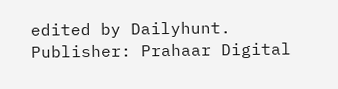edited by Dailyhunt. Publisher: Prahaar Digital